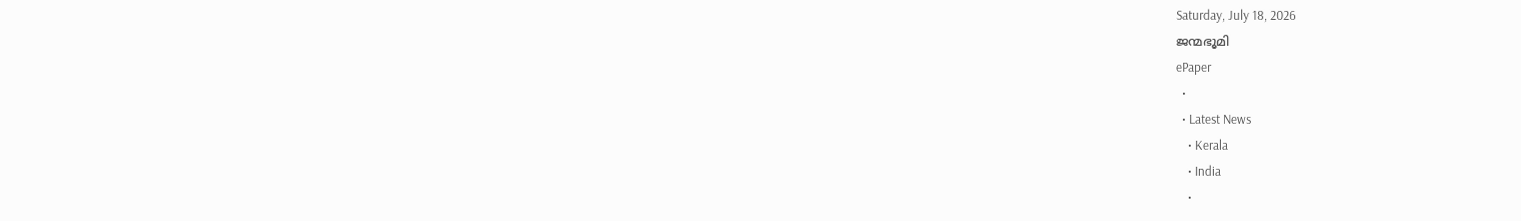Saturday, July 18, 2026
ജന്മഭൂമി
ePaper
  •
  • Latest News
    • Kerala
    • India
    •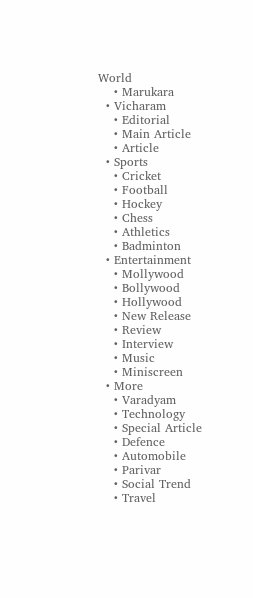World
    • Marukara
  • Vicharam
    • Editorial
    • Main Article
    • Article
  • Sports
    • Cricket
    • Football
    • Hockey
    • Chess
    • Athletics
    • Badminton
  • Entertainment
    • Mollywood
    • Bollywood
    • Hollywood
    • New Release
    • Review
    • Interview
    • Music
    • Miniscreen
  • More
    • Varadyam
    • Technology
    • Special Article
    • Defence
    • Automobile
    • Parivar
    • Social Trend
    • Travel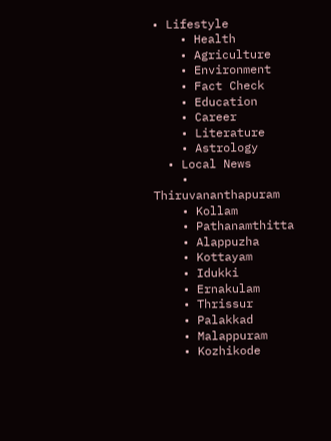• Lifestyle
    • Health
    • Agriculture
    • Environment
    • Fact Check
    • Education
    • Career
    • Literature
    • Astrology
  • Local News
    • Thiruvananthapuram
    • Kollam
    • Pathanamthitta
    • Alappuzha
    • Kottayam
    • Idukki
    • Ernakulam
    • Thrissur
    • Palakkad
    • Malappuram
    • Kozhikode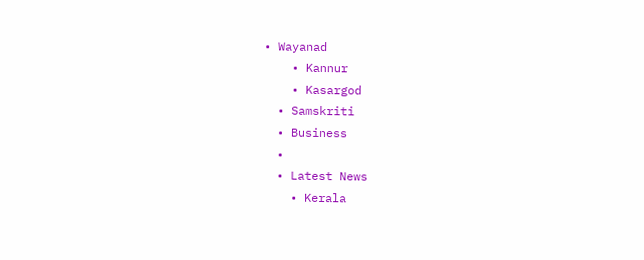• Wayanad
    • Kannur
    • Kasargod
  • Samskriti
  • Business
  •
  • Latest News
    • Kerala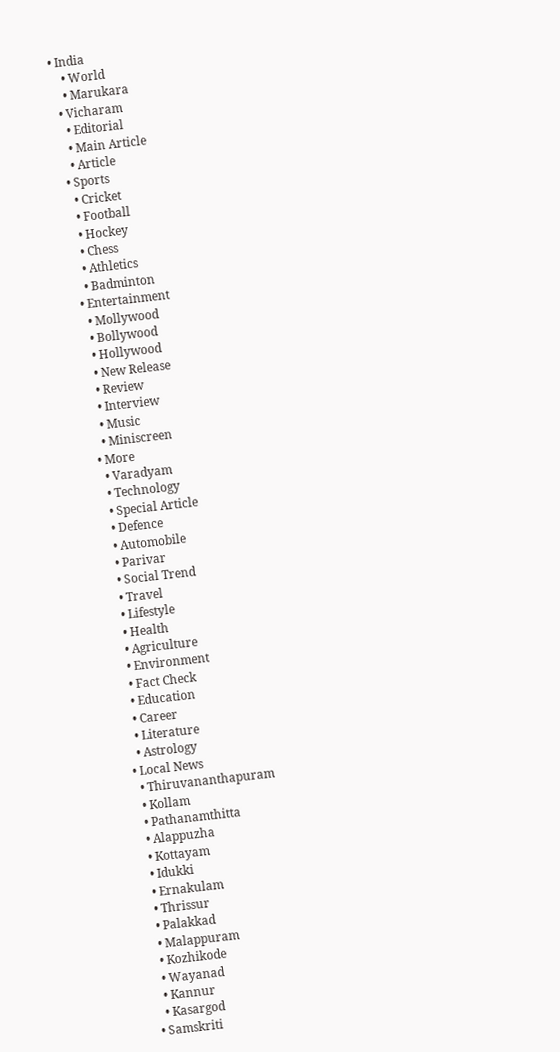• India
    • World
    • Marukara
  • Vicharam
    • Editorial
    • Main Article
    • Article
  • Sports
    • Cricket
    • Football
    • Hockey
    • Chess
    • Athletics
    • Badminton
  • Entertainment
    • Mollywood
    • Bollywood
    • Hollywood
    • New Release
    • Review
    • Interview
    • Music
    • Miniscreen
  • More
    • Varadyam
    • Technology
    • Special Article
    • Defence
    • Automobile
    • Parivar
    • Social Trend
    • Travel
    • Lifestyle
    • Health
    • Agriculture
    • Environment
    • Fact Check
    • Education
    • Career
    • Literature
    • Astrology
  • Local News
    • Thiruvananthapuram
    • Kollam
    • Pathanamthitta
    • Alappuzha
    • Kottayam
    • Idukki
    • Ernakulam
    • Thrissur
    • Palakkad
    • Malappuram
    • Kozhikode
    • Wayanad
    • Kannur
    • Kasargod
  • Samskriti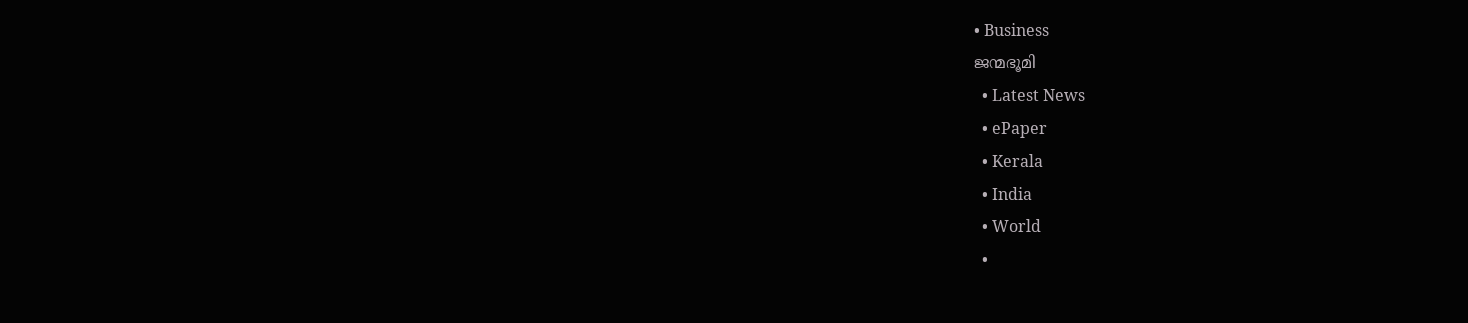• Business
ജന്മഭൂമി
  • Latest News
  • ePaper
  • Kerala
  • India
  • World
  •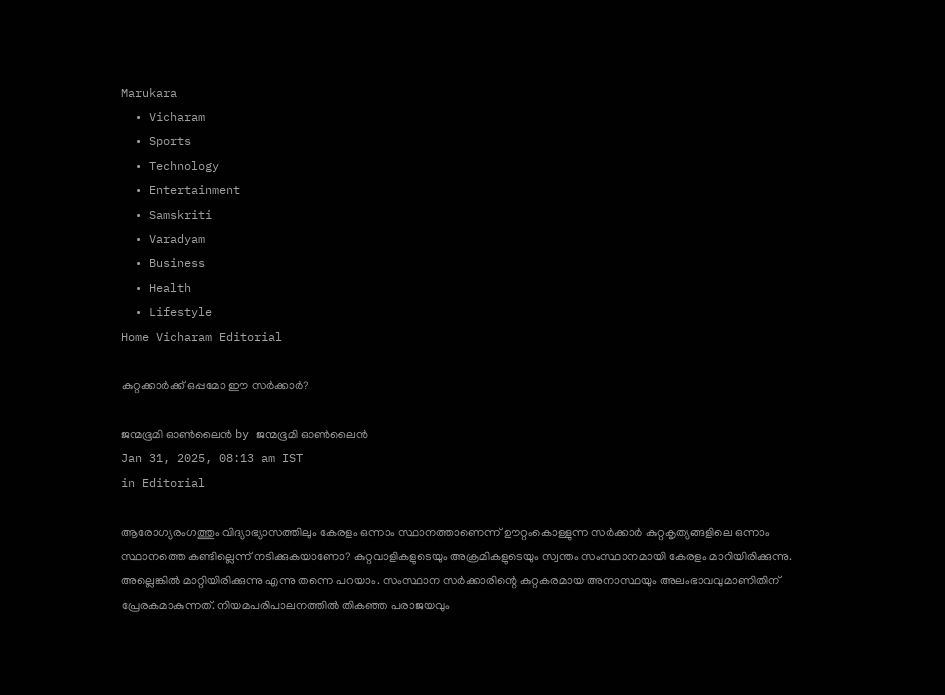Marukara
  • Vicharam
  • Sports
  • Technology
  • Entertainment
  • Samskriti
  • Varadyam
  • Business
  • Health
  • Lifestyle
Home Vicharam Editorial

കുറ്റക്കാര്‍ക്ക് ഒപ്പമോ ഈ സര്‍ക്കാര്‍?

ജന്മഭൂമി ഓണ്‍ലൈന്‍ by ജന്മഭൂമി ഓണ്‍ലൈന്‍
Jan 31, 2025, 08:13 am IST
in Editorial

ആരോഗ്യരംഗത്തും വിദ്യാഭ്യാസത്തിലും കേരളം ഒന്നാം സ്ഥാനത്താണെന്ന് ഊറ്റംകൊള്ളുന്ന സര്‍ക്കാര്‍ കുറ്റകൃത്യങ്ങളിലെ ഒന്നാം സ്ഥാനത്തെ കണ്ടില്ലെന്ന് നടിക്കുകയാണോ? കുറ്റവാളികളുടെയും അക്രമികളുടെയും സ്വന്തം സംസ്ഥാനമായി കേരളം മാറിയിരിക്കുന്നു. അല്ലെങ്കില്‍ മാറ്റിയിരിക്കുന്നു എന്നു തന്നെ പറയാം. സംസ്ഥാന സര്‍ക്കാരിന്റെ കുറ്റകരമായ അനാസ്ഥയും അലംഭാവവുമാണിതിന് പ്രേരകമാകുന്നത്. നിയമപരിപാലനത്തില്‍ തികഞ്ഞ പരാജയവും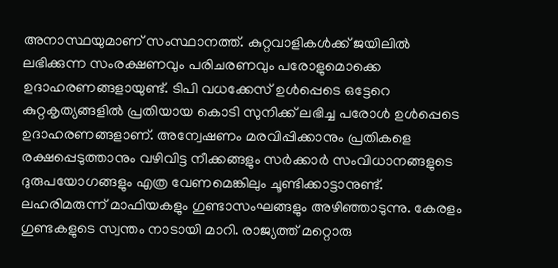അനാസ്ഥയുമാണ് സംസ്ഥാനത്ത്. കുറ്റവാളികള്‍ക്ക് ജയിലില്‍ ലഭിക്കുന്ന സംരക്ഷണവും പരിചരണവും പരോളുമൊക്കെ ഉദാഹരണങ്ങളായുണ്ട്. ടിപി വധക്കേസ് ഉള്‍പ്പെടെ ഒട്ടേറെ കുറ്റകൃത്യങ്ങളില്‍ പ്രതിയായ കൊടി സുനിക്ക് ലഭിച്ച പരോള്‍ ഉള്‍പ്പെടെ ഉദാഹരണങ്ങളാണ്. അന്വേഷണം മരവിപ്പിക്കാനും പ്രതികളെ രക്ഷപ്പെടുത്താനും വഴിവിട്ട നീക്കങ്ങളും സര്‍ക്കാര്‍ സംവിധാനങ്ങളുടെ ദുരുപയോഗങ്ങളും എത്ര വേണമെങ്കിലും ചൂണ്ടിക്കാട്ടാനുണ്ട്. ലഹരിമരുന്ന് മാഫിയകളും ഗുണ്ടാസംഘങ്ങളും അഴിഞ്ഞാടുന്നു. കേരളം ഗുണ്ടകളുടെ സ്വന്തം നാടായി മാറി. രാജ്യത്ത് മറ്റൊരു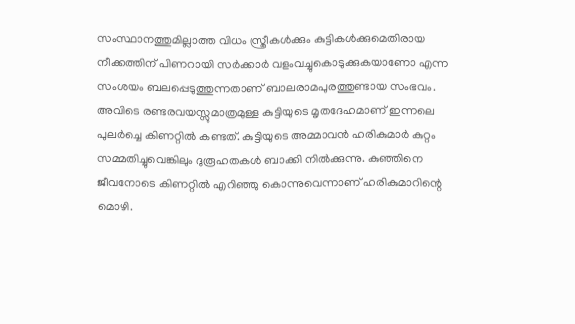സംസ്ഥാനത്തുമില്ലാത്ത വിധം സ്ത്രീകള്‍ക്കും കുട്ടികള്‍ക്കുമെതിരായ നീക്കത്തിന് പിണറായി സര്‍ക്കാര്‍ വളംവച്ചുകൊടുക്കുകയാണോ എന്ന സംശയം ബലപ്പെടുത്തുന്നതാണ് ബാലരാമപുരത്തുണ്ടായ സംഭവം. അവിടെ രണ്ടരവയസ്സുമാത്രമുള്ള കുട്ടിയുടെ മൃതദേഹമാണ് ഇന്നലെ പുലര്‍ച്ചെ കിണറ്റില്‍ കണ്ടത്. കുട്ടിയുടെ അമ്മാവന്‍ ഹരികുമാര്‍ കുറ്റം സമ്മതിച്ചുവെങ്കിലും ദുരൂഹതകള്‍ ബാക്കി നില്‍ക്കുന്നു. കുഞ്ഞിനെ ജീവനോടെ കിണറ്റില്‍ എറിഞ്ഞു കൊന്നുവെന്നാണ് ഹരികുമാറിന്റെ മൊഴി.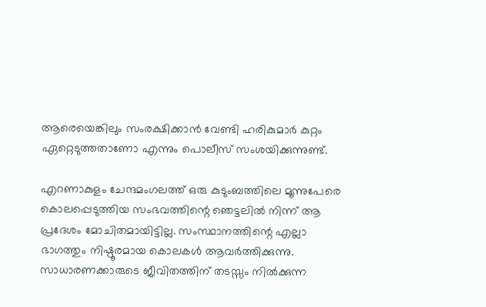ആരെയെങ്കിലും സംരക്ഷിക്കാന്‍ വേണ്ടി ഹരികുമാര്‍ കുറ്റം ഏറ്റെടുത്തതാണോ എന്നും പൊലീസ് സംശയിക്കുന്നുണ്ട്.

എറണാകുളം ചേന്ദമംഗലത്ത് ഒരു കുടുംബത്തിലെ മൂന്നുപേരെ കൊലപ്പെടുത്തിയ സംഭവത്തിന്റെ ഞെട്ടലില്‍ നിന്ന് ആ പ്രദേശം മോചിതമായിട്ടില്ല. സംസ്ഥാനത്തിന്റെ എല്ലാ ഭാഗത്തും നിഷ്ഠൂരമായ കൊലകള്‍ ആവര്‍ത്തിക്കുന്നു. സാധാരണക്കാരുടെ ജീവിതത്തിന് തടസ്സം നില്‍ക്കുന്ന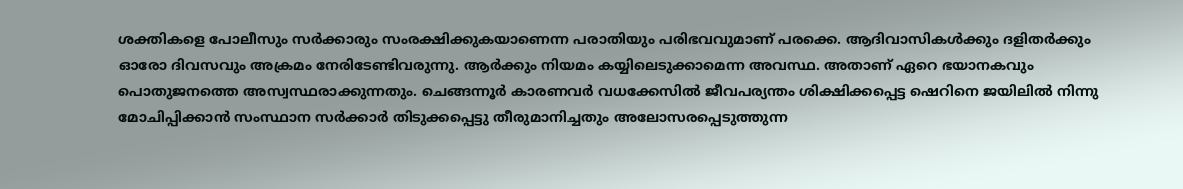ശക്തികളെ പോലീസും സര്‍ക്കാരും സംരക്ഷിക്കുകയാണെന്ന പരാതിയും പരിഭവവുമാണ് പരക്കെ. ആദിവാസികള്‍ക്കും ദളിതര്‍ക്കും ഓരോ ദിവസവും അക്രമം നേരിടേണ്ടിവരുന്നു. ആര്‍ക്കും നിയമം കയ്യിലെടുക്കാമെന്ന അവസ്ഥ. അതാണ് ഏറെ ഭയാനകവും പൊതുജനത്തെ അസ്വസ്ഥരാക്കുന്നതും. ചെങ്ങന്നൂര്‍ കാരണവര്‍ വധക്കേസില്‍ ജീവപര്യന്തം ശിക്ഷിക്കപ്പെട്ട ഷെറിനെ ജയിലില്‍ നിന്നു മോചിപ്പിക്കാന്‍ സംസ്ഥാന സര്‍ക്കാര്‍ തിടുക്കപ്പെട്ടു തീരുമാനിച്ചതും അലോസരപ്പെടുത്തുന്ന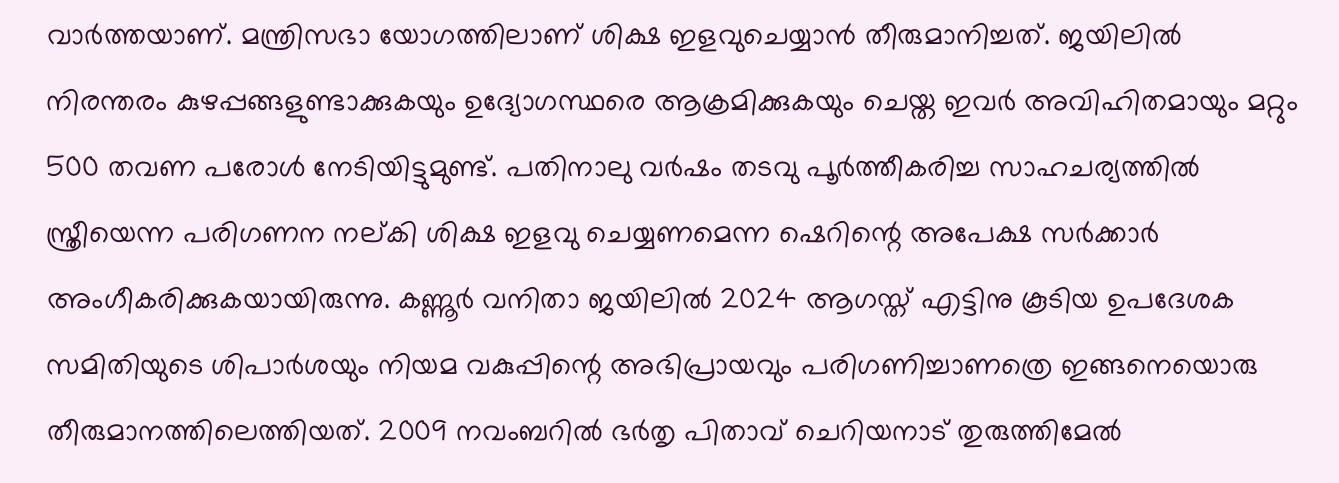വാര്‍ത്തയാണ്. മന്ത്രിസഭാ യോഗത്തിലാണ് ശിക്ഷ ഇളവുചെയ്യാന്‍ തീരുമാനിച്ചത്. ജയിലില്‍ നിരന്തരം കുഴപ്പങ്ങളുണ്ടാക്കുകയും ഉദ്യോഗസ്ഥരെ ആക്രമിക്കുകയും ചെയ്ത ഇവര്‍ അവിഹിതമായും മറ്റും 500 തവണ പരോള്‍ നേടിയിട്ടുമുണ്ട്. പതിനാലു വര്‍ഷം തടവു പൂര്‍ത്തീകരിച്ച സാഹചര്യത്തില്‍ സ്ത്രീയെന്ന പരിഗണന നല്കി ശിക്ഷ ഇളവു ചെയ്യണമെന്ന ഷെറിന്റെ അപേക്ഷ സര്‍ക്കാര്‍ അംഗീകരിക്കുകയായിരുന്നു. കണ്ണൂര്‍ വനിതാ ജയിലില്‍ 2024 ആഗസ്ത് എട്ടിനു കൂടിയ ഉപദേശക സമിതിയുടെ ശിപാര്‍ശയും നിയമ വകുപ്പിന്റെ അഭിപ്രായവും പരിഗണിച്ചാണത്രെ ഇങ്ങനെയൊരു തീരുമാനത്തിലെത്തിയത്. 2009 നവംബറില്‍ ഭര്‍തൃ പിതാവ് ചെറിയനാട് തുരുത്തിമേല്‍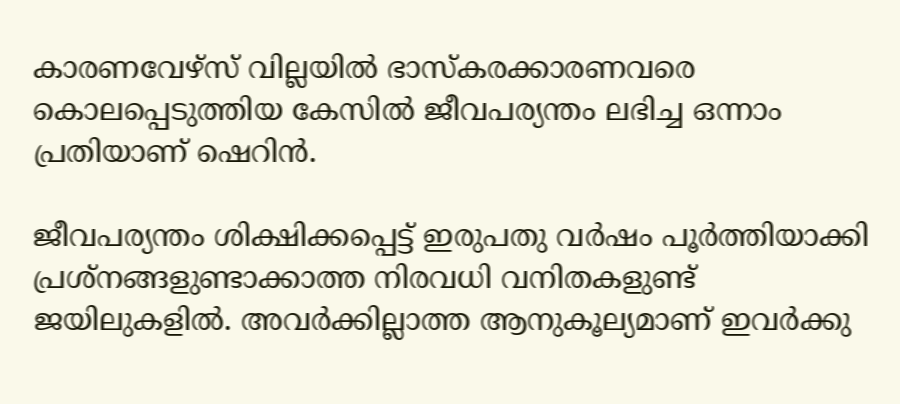കാരണവേഴ്‌സ് വില്ലയില്‍ ഭാസ്‌കരക്കാരണവരെ കൊലപ്പെടുത്തിയ കേസില്‍ ജീവപര്യന്തം ലഭിച്ച ഒന്നാം പ്രതിയാണ് ഷെറിന്‍.

ജീവപര്യന്തം ശിക്ഷിക്കപ്പെട്ട് ഇരുപതു വര്‍ഷം പൂര്‍ത്തിയാക്കി പ്രശ്‌നങ്ങളുണ്ടാക്കാത്ത നിരവധി വനിതകളുണ്ട് ജയിലുകളില്‍. അവര്‍ക്കില്ലാത്ത ആനുകൂല്യമാണ് ഇവര്‍ക്കു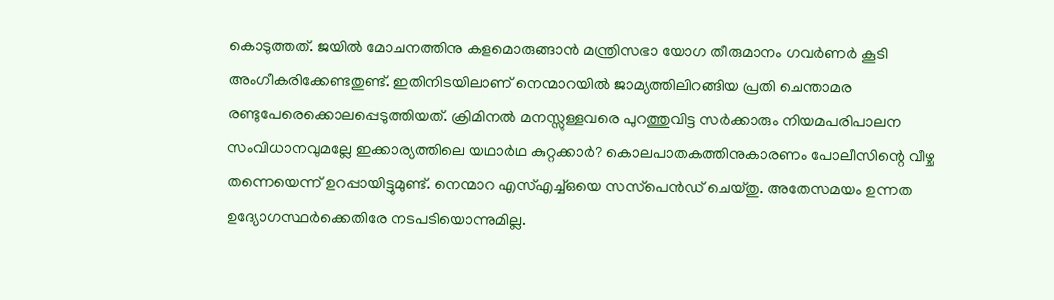കൊടുത്തത്. ജയില്‍ മോചനത്തിനു കളമൊരുങ്ങാന്‍ മന്ത്രിസഭാ യോഗ തീരുമാനം ഗവര്‍ണര്‍ കൂടി അംഗീകരിക്കേണ്ടതുണ്ട്. ഇതിനിടയിലാണ് നെന്മാറയില്‍ ജാമ്യത്തിലിറങ്ങിയ പ്രതി ചെന്താമര രണ്ടുപേരെക്കൊലപ്പെടുത്തിയത്. ക്രിമിനല്‍ മനസ്സുള്ളവരെ പുറത്തുവിട്ട സര്‍ക്കാരും നിയമപരിപാലന സംവിധാനവുമല്ലേ ഇക്കാര്യത്തിലെ യഥാര്‍ഥ കുറ്റക്കാര്‍? കൊലപാതകത്തിനുകാരണം പോലീസിന്റെ വീഴ്ച തന്നെയെന്ന് ഉറപ്പായിട്ടുമുണ്ട്. നെന്മാറ എസ്എച്ച്ഒയെ സസ്‌പെന്‍ഡ് ചെയ്തു. അതേസമയം ഉന്നത ഉദ്യോഗസ്ഥര്‍ക്കെതിരേ നടപടിയൊന്നുമില്ല.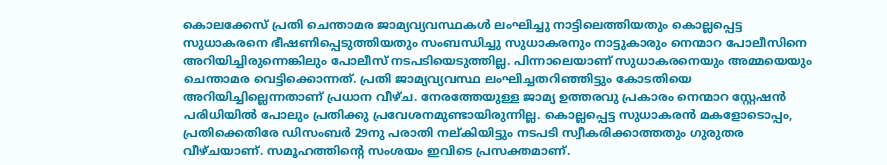കൊലക്കേസ് പ്രതി ചെന്താമര ജാമ്യവ്യവസ്ഥകള്‍ ലംഘിച്ചു നാട്ടിലെത്തിയതും കൊല്ലപ്പെട്ട സുധാകരനെ ഭീഷണിപ്പെടുത്തിയതും സംബന്ധിച്ചു സുധാകരനും നാട്ടുകാരും നെന്മാറ പോലീസിനെ അറിയിച്ചിരുന്നെങ്കിലും പോലീസ് നടപടിയെടുത്തില്ല. പിന്നാലെയാണ് സുധാകരനെയും അമ്മയെയും ചെന്താമര വെട്ടിക്കൊന്നത്. പ്രതി ജാമ്യവ്യവസ്ഥ ലംഘിച്ചതറിഞ്ഞിട്ടും കോടതിയെ അറിയിച്ചില്ലെന്നതാണ് പ്രധാന വീഴ്ച. നേരത്തേയുള്ള ജാമ്യ ഉത്തരവു പ്രകാരം നെന്മാറ സ്റ്റേഷന്‍ പരിധിയില്‍ പോലും പ്രതിക്കു പ്രവേശനമുണ്ടായിരുന്നില്ല. കൊല്ലപ്പെട്ട സുധാകരന്‍ മകളോടൊപ്പം, പ്രതിക്കെതിരേ ഡിസംബര്‍ 29നു പരാതി നല്കിയിട്ടും നടപടി സ്വീകരിക്കാത്തതും ഗുരുതര വീഴ്ചയാണ്. സമൂഹത്തിന്റെ സംശയം ഇവിടെ പ്രസക്തമാണ്.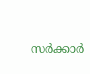സര്‍ക്കാര്‍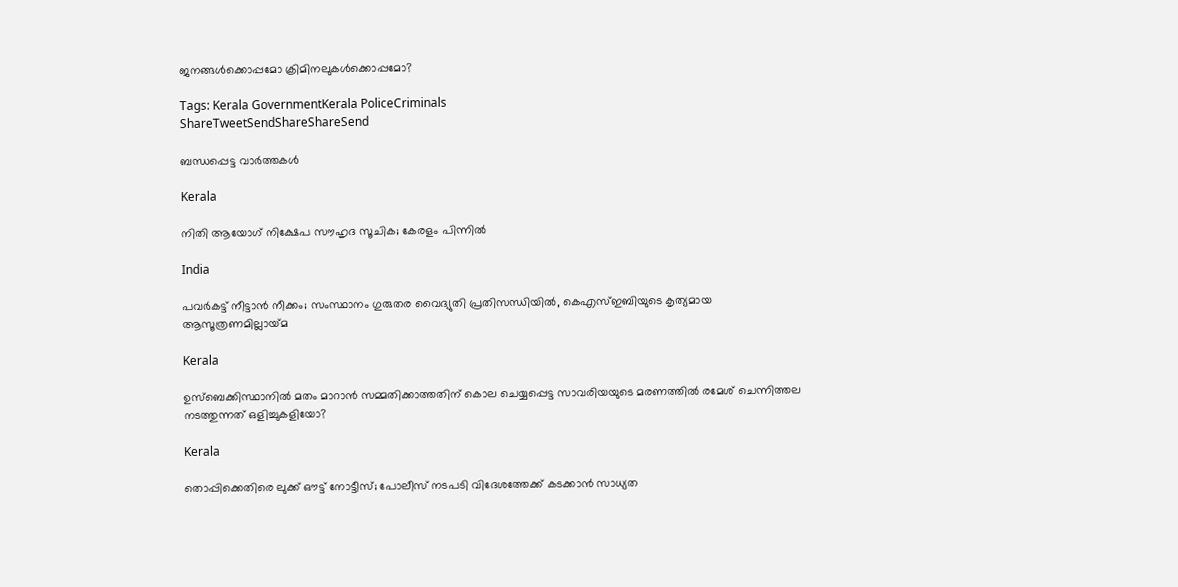ജനങ്ങള്‍ക്കൊപ്പമോ ക്രിമിനലുകള്‍ക്കൊപ്പമോ?

Tags: Kerala GovernmentKerala PoliceCriminals
ShareTweetSendShareShareSend

ബന്ധപ്പെട്ട വാര്‍ത്തകള്‍

Kerala

നിതി ആയോഗ് നിക്ഷേപ സൗഹൃദ സൂചിക; കേരളം പിന്നില്‍

India

പവര്‍കട്ട് നീട്ടാന്‍ നീക്കം; സംസ്ഥാനം ഗുരുതര വൈദ്യുതി പ്രതിസന്ധിയില്‍, കെഎസ്ഇബിയുടെ കൃത്യമായ ആസൂത്രണമില്ലായ്‌മ

Kerala

ഉസ്ബെക്കിസ്ഥാനില്‍ മതം മാറാന്‍ സമ്മതിക്കാത്തതിന് കൊല ചെയ്യപ്പെട്ട സാവരിയയുടെ മരണത്തില്‍ രമേശ് ചെന്നിത്തല നടത്തുന്നത് ഒളിച്ചുകളിയോ?

Kerala

തൊപ്പിക്കെതിരെ ലുക്ക് ഔട്ട് നോട്ടീസ്; പോലീസ് നടപടി വിദേശത്തേക്ക് കടക്കാൻ സാധ്യത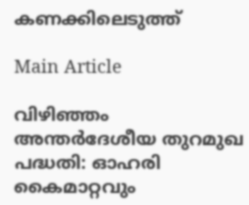കണക്കിലെടുത്ത്

Main Article

വിഴിഞ്ഞം അന്തര്‍ദേശീയ തുറമുഖ പദ്ധതി: ഓഹരി കൈമാറ്റവും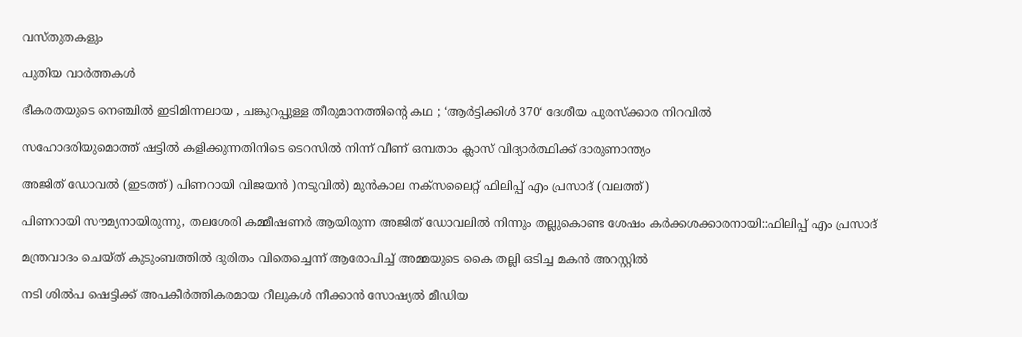വസ്തുതകളും

പുതിയ വാര്‍ത്തകള്‍

ഭീകരതയുടെ നെഞ്ചിൽ ഇടിമിന്നലായ , ചങ്കുറപ്പുള്ള തീരുമാനത്തിന്റെ കഥ ; ‘ആർട്ടിക്കിൾ 370‘ ദേശീയ പുരസ്ക്കാര നിറവിൽ

സഹോദരിയുമൊത്ത് ഷട്ടില്‍ കളിക്കുന്നതിനിടെ ടെറസില്‍ നിന്ന് വീണ് ഒമ്പതാം ക്ലാസ് വിദ്യാര്‍ത്ഥിക്ക് ദാരുണാന്ത്യം

അജിത് ഡോവല്‍ (ഇടത്ത്) പിണറായി വിജയന്‍ )നടുവില്‍) മുന്‍കാല നക്സലൈറ്റ് ഫിലിപ്പ് എം പ്രസാദ് (വലത്ത്)

പിണറായി സൗമ്യനായിരുന്നു, തലശേരി കമ്മീഷണര്‍ ആയിരുന്ന അജിത് ഡോവലില്‍ നിന്നും തല്ലുകൊണ്ട ശേഷം കര്‍ക്കശക്കാരനായി::ഫിലിപ്പ് എം പ്രസാദ്

മന്ത്രവാദം ചെയ്ത് കുടുംബത്തില്‍ ദുരിതം വിതെച്ചെന്ന് ആരോപിച്ച് അമ്മയുടെ കൈ തല്ലി ഒടിച്ച മകന്‍ അറസ്റ്റില്‍

നടി ശില്‍പ ഷെട്ടിക്ക് അപകീര്‍ത്തികരമായ റീലുകള്‍ നീക്കാന്‍ സോഷ്യല്‍ മീഡിയ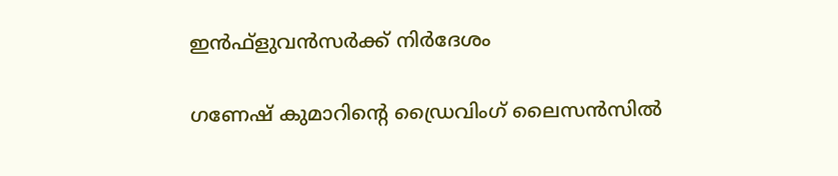ഇന്‍ഫ്‌ളുവന്‍സര്‍ക്ക് നിര്‍ദേശം

ഗണേഷ് കുമാറിന്റെ ഡ്രൈവിംഗ് ലൈസന്‍സില്‍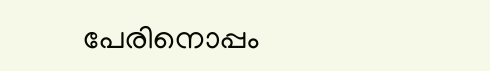പേരിനൊപ്പം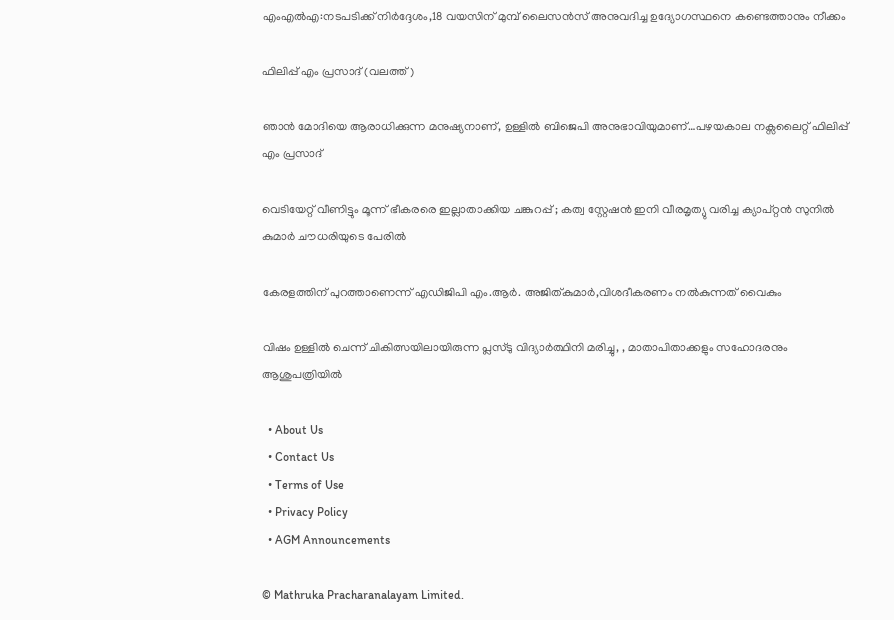എംഎല്‍എ:നടപടിക്ക് നിര്‍ദ്ദേശം,18 വയസിന് മുമ്പ് ലൈസന്‍സ് അനുവദിച്ച ഉദ്യോഗസ്ഥനെ കണ്ടെത്താനും നീക്കം

ഫിലിപ്പ് എം പ്രസാദ് (വലത്ത്)

ഞാന്‍ മോദിയെ ആരാധിക്കുന്ന മനുഷ്യനാണ്, ഉള്ളില്‍ ബിജെപി അനുഭാവിയുമാണ്…പഴയകാല നക്സലൈറ്റ് ഫിലിപ്പ് എം പ്രസാദ്

വെടിയേറ്റ് വീണിട്ടും മൂന്ന് ഭീകരരെ ഇല്ലാതാക്കിയ ചങ്കുറപ്പ് ; കത്വ സ്റ്റേഷൻ ഇനി വീരമൃത്യു വരിച്ച ക്യാപ്റ്റൻ സുനിൽ കുമാർ ചൗധരിയുടെ പേരിൽ

കേരളത്തിന് പുറത്താണെന്ന് എഡിജിപി എം.ആര്‍. അജിത്കുമാര്‍,വിശദീകരണം നല്‍കുന്നത് വൈകും

വിഷം ഉള്ളില്‍ ചെന്ന് ചികിത്സയിലായിരുന്ന പ്ലസ്ടു വിദ്യാര്‍ത്ഥിനി മരിച്ചു, , മാതാപിതാക്കളും സഹോദരനും ആശുപത്രിയില്‍

  • About Us
  • Contact Us
  • Terms of Use
  • Privacy Policy
  • AGM Announcements

© Mathruka Pracharanalayam Limited.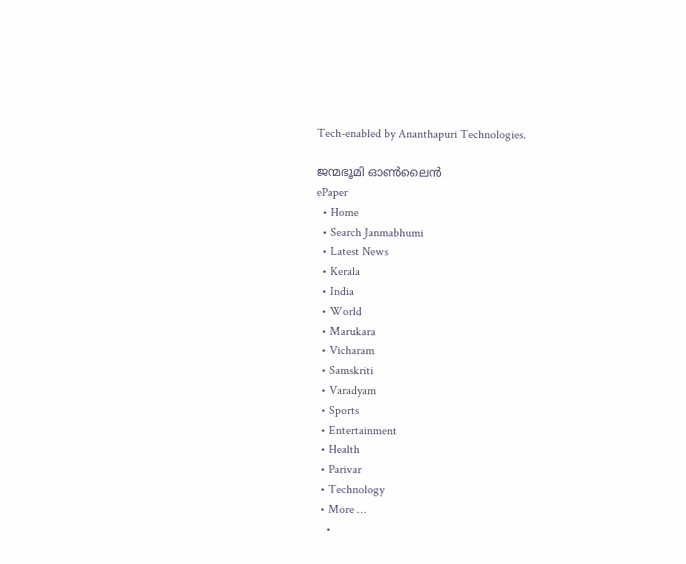Tech-enabled by Ananthapuri Technologies.

ജന്മഭൂമി ഓണ്‍ലൈന്‍
ePaper
  • Home
  • Search Janmabhumi
  • Latest News
  • Kerala
  • India
  • World
  • Marukara
  • Vicharam
  • Samskriti
  • Varadyam
  • Sports
  • Entertainment
  • Health
  • Parivar
  • Technology
  • More …
    •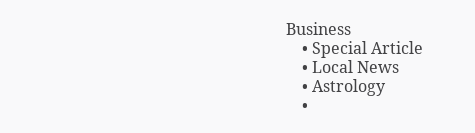Business
    • Special Article
    • Local News
    • Astrology
    •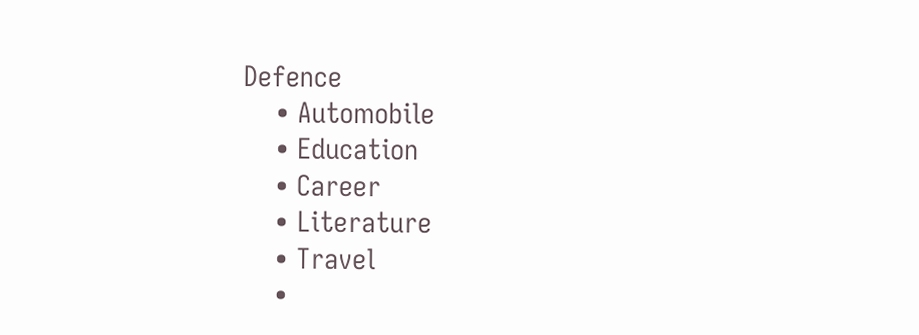Defence
    • Automobile
    • Education
    • Career
    • Literature
    • Travel
    •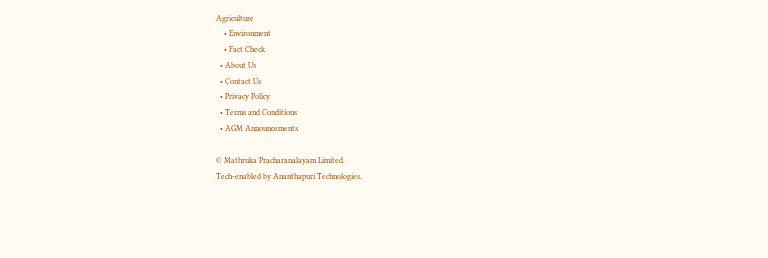Agriculture
    • Environment
    • Fact Check
  • About Us
  • Contact Us
  • Privacy Policy
  • Terms and Conditions
  • AGM Announcements

© Mathruka Pracharanalayam Limited.
Tech-enabled by Ananthapuri Technologies.